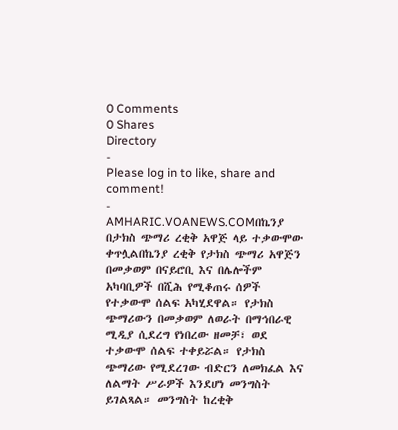0 Comments
0 Shares
Directory
-
Please log in to like, share and comment!
-
AMHARIC.VOANEWS.COMበኬንያ በታክስ ጭማሪ ረቂቅ አዋጅ ላይ ተቃውሞው ቀጥሏልበኬንያ ረቂቅ የታክስ ጭማሪ አዋጅን በመቃወም በናይሮቢ እና በሌሎችም አካባቢዎች በሺሕ የሚቆጠሩ ሰዎች የተቃውሞ ሰልፍ አካሂደዋል። የታክስ ጭማሪውን በመቃወም ለወራት በማኅበራዊ ሚዲያ ሲደረግ የነበረው ዘመቻ፣ ወደ ተቃውሞ ሰልፍ ተቀይሯል። የታክስ ጭማሪው የሚደረገው ብድርን ለመክፈል እና ለልማት ሥራዎች እንደሆነ መንግስት ይገልጻል። መንግስት ከረቂቅ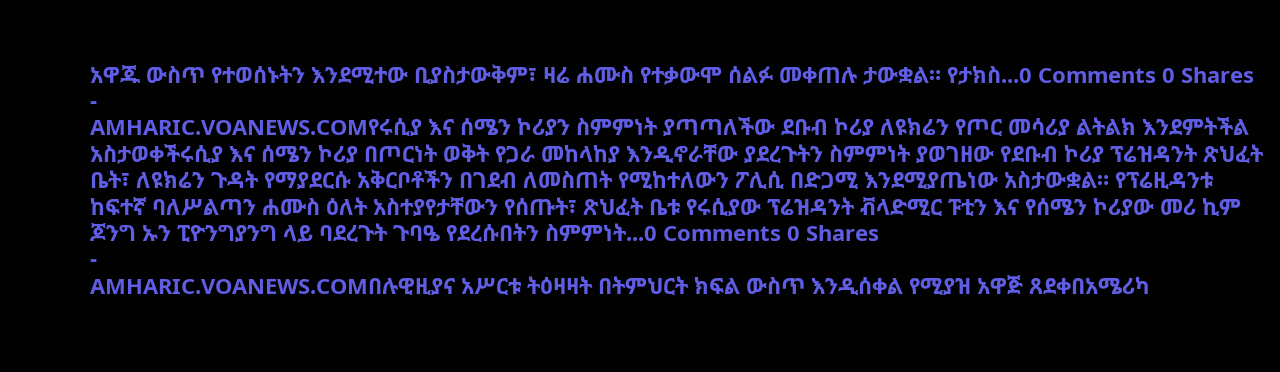አዋጁ ውስጥ የተወሰኑትን እንደሚተው ቢያስታውቅም፣ ዛሬ ሐሙስ የተቃውሞ ሰልፉ መቀጠሉ ታውቋል። የታክስ...0 Comments 0 Shares
-
AMHARIC.VOANEWS.COMየሩሲያ እና ሰሜን ኮሪያን ስምምነት ያጣጣለችው ደቡብ ኮሪያ ለዩክሬን የጦር መሳሪያ ልትልክ እንደምትችል አስታወቀችሩሲያ እና ሰሜን ኮሪያ በጦርነት ወቅት የጋራ መከላከያ እንዲኖራቸው ያደረጉትን ስምምነት ያወገዘው የደቡብ ኮሪያ ፕሬዝዳንት ጽህፈት ቤት፣ ለዩክሬን ጉዳት የማያደርሱ አቅርቦቶችን በገደብ ለመስጠት የሚከተለውን ፖሊሲ በድጋሚ እንደሚያጤነው አስታውቋል። የፕሬዚዳንቱ ከፍተኛ ባለሥልጣን ሐሙስ ዕለት አስተያየታቸውን የሰጡት፣ ጽህፈት ቤቱ የሩሲያው ፕሬዝዳንት ቭላድሚር ፑቲን እና የሰሜን ኮሪያው መሪ ኪም ጆንግ ኡን ፒዮንግያንግ ላይ ባደረጉት ጉባዔ የደረሱበትን ስምምነት...0 Comments 0 Shares
-
AMHARIC.VOANEWS.COMበሉዊዚያና አሥርቱ ትዕዛዛት በትምህርት ክፍል ውስጥ እንዲሰቀል የሚያዝ አዋጅ ጸደቀበአሜሪካ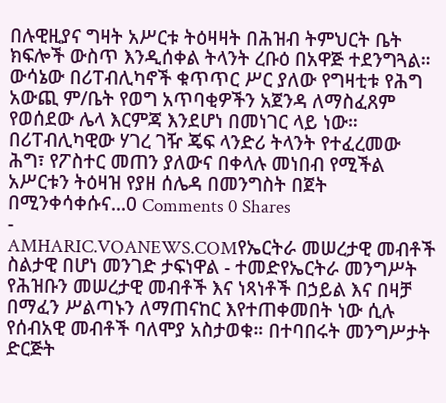በሉዊዚያና ግዛት አሥርቱ ትዕዛዛት በሕዝብ ትምህርት ቤት ክፍሎች ውስጥ እንዲሰቀል ትላንት ረቡዕ በአዋጅ ተደንግጓል። ውሳኔው በሪፐብሊካኖች ቁጥጥር ሥር ያለው የግዛቲቱ የሕግ አውጪ ም/ቤት የወግ አጥባቂዎችን አጀንዳ ለማስፈጸም የወሰደው ሌላ እርምጃ እንደሆነ በመነገር ላይ ነው። በሪፐብሊካዊው ሃገረ ገዥ ጄፍ ላንድሪ ትላንት የተፈረመው ሕግ፣ የፖስተር መጠን ያለውና በቀላሉ መነበብ የሚችል አሥርቱን ትዕዛዝ የያዘ ሰሌዳ በመንግስት በጀት በሚንቀሳቀሱና...0 Comments 0 Shares
-
AMHARIC.VOANEWS.COMየኤርትራ መሠረታዊ መብቶች ስልታዊ በሆነ መንገድ ታፍነዋል - ተመድየኤርትራ መንግሥት የሕዝቡን መሠረታዊ መብቶች እና ነጻነቶች በኃይል እና በዛቻ በማፈን ሥልጣኑን ለማጠናከር እየተጠቀመበት ነው ሲሉ የሰብአዊ መብቶች ባለሞያ አስታወቁ። በተባበሩት መንግሥታት ድርጅት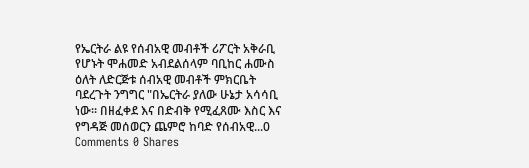የኤርትራ ልዩ የሰብአዊ መብቶች ሪፖርት አቅራቢ የሆኑት ሞሐመድ አብደልሰላም ባቢከር ሐሙስ ዕለት ለድርጅቱ ሰብአዊ መብቶች ምክርቤት ባደረጉት ንግግር "በኤርትራ ያለው ሁኔታ አሳሳቢ ነው። በዘፈቀደ እና በድብቅ የሚፈጸሙ እስር እና የግዳጅ መሰወርን ጨምሮ ከባድ የሰብአዊ...0 Comments 0 Shares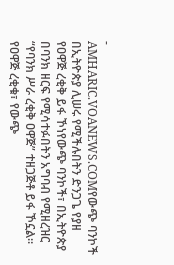-
AMHARIC.VOANEWS.COMየውጭ ባንኮች በኢትዮጵያ ሊሠሩ የሚችሉበትን ድንጋጌ የያዘ የዐዋጅ ረቂቅ ይፋ ኾነየውጭ ባንኮች፣ በኢትዮጵያ በባንክ ዘርፍ የሚሳተፉበትን አግባብ የሚዘረዝር “የባንክ ሥራ ረቂቅ ዐዋጅ” ተዘጋጅቶ ይፋ ኾኗል። የዐዋጅ ረቂቁ፣ የውጭ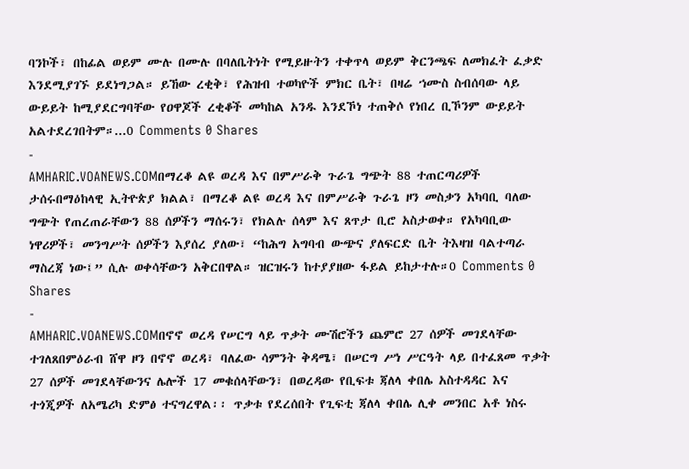ባንኮች፣ በከፊል ወይም ሙሉ በሙሉ በባለቤትነት የሚይዙትን ተቀጥላ ወይም ቅርንጫፍ ለመክፈት ፈቃድ እንደሚያገኙ ይደነግጋል። ይኸው ረቂቅ፣ የሕዝብ ተወካዮች ምክር ቤት፣ በዛሬ ኀሙስ ስብሰባው ላይ ውይይት ከሚያደርግባቸው የዐዋጆች ረቂቆች መካከል አንዱ እንደኾነ ተጠቅሶ የነበረ ቢኾንም ውይይት አልተደረገበትም።...0 Comments 0 Shares
-
AMHARIC.VOANEWS.COMበማረቆ ልዩ ወረዳ እና በምሥራቅ ጉራጌ ግጭት 88 ተጠርጣሪዎች ታሰሩበማዕከላዊ ኢትዮጵያ ክልል፣ በማረቆ ልዩ ወረዳ እና በምሥራቅ ጉራጌ ዞን መስቃን አካባቢ ባለው ግጭት የጠረጠራቸውን 88 ሰዎችን ማሰሩን፣ የክልሉ ሰላም እና ጸጥታ ቢሮ አስታወቀ። የአካባቢው ነዋሪዎች፣ መንግሥት ሰዎችን እያሰረ ያለው፣ “ከሕግ አግባብ ውጭና ያለፍርድ ቤት ትእዛዝ ባልተጣራ ማስረጃ ነው፤” ሲሉ ወቀሳቸውን አቅርበዋል። ዝርዝሩን ከተያያዘው ፋይል ይከታተሉ።0 Comments 0 Shares
-
AMHARIC.VOANEWS.COMበኖኖ ወረዳ የሠርግ ላይ ጥቃት ሙሽሮችን ጨምሮ 27 ሰዎች መገደላቸው ተገለጸበምዕራብ ሸዋ ዞን በኖኖ ወረዳ፣ ባለፈው ሳምንት ቅዳሜ፣ በሠርግ ሥነ ሥርዓት ላይ በተፈጸመ ጥቃት 27 ሰዎች መገደላቸውንና ሌሎች 17 መቁሰላቸውን፣ በወረዳው የቢፍቱ ጃለላ ቀበሌ አስተዳዳር እና ተጎጂዎች ለአሜሪካ ድምፅ ተናግረዋል፡፡ ጥቃቱ የደረሰበት የጊፍቲ ጃለላ ቀበሌ ሊቀ መንበር አቶ ነስሩ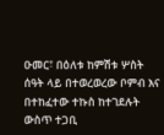ዑመር፣ በዕለቱ ከምሽቱ ሦስት ሰዓት ላይ በተወረወረው ቦምብ እና በተከፈተው ተኩስ ከተገደሉት ውስጥ ተጋቢ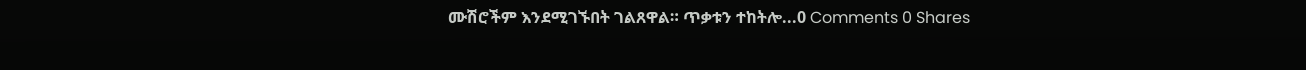ሙሽሮችም እንደሚገኙበት ገልጸዋል። ጥቃቱን ተከትሎ...0 Comments 0 Shares